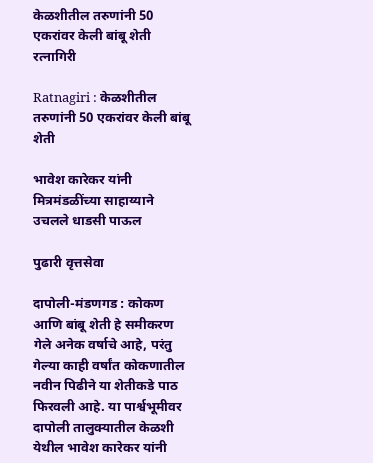केळशीतील तरुणांनी 50 एकरांवर केली बांबू शेती
रत्नागिरी

Ratnagiri : केळशीतील तरुणांनी 50 एकरांवर केली बांबू शेती

भावेश कारेकर यांनी मित्रमंडळींच्या साहाय्याने उचलले धाडसी पाऊल

पुढारी वृत्तसेवा

दापोली-मंडणगड : कोकण आणि बांबू शेती हे समीकरण गेले अनेक वर्षाचे आहे, परंतु गेल्या काही वर्षांत कोकणातील नवीन पिढीने या शेतीकडे पाठ फिरवली आहे. या पार्श्वभूमीवर दापोली तालुक्यातील केळशी येथील भावेश कारेकर यांनी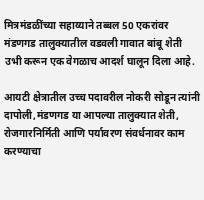मित्रमंडळींच्या सहाय्याने तब्बल 50 एकरांवर मंडणगड तालुक्यातील वडवली गावात बांबू शेती उभी करून एक वेगळाच आदर्श घालून दिला आहे.

आयटी क्षेत्रातील उच्च पदावरील नोकरी सोडून त्यांनी दापोली,मंडणगड या आपल्या तालुक्यात शेती, रोजगारनिर्मिती आणि पर्यावरण संवर्धनावर काम करण्याचा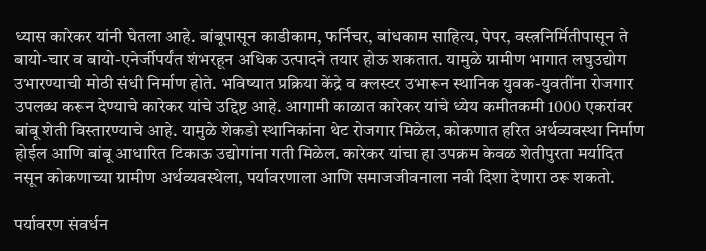ध्यास कारेकर यांनी घेतला आहे. बांबूपासून काडीकाम, फर्निचर, बांधकाम साहित्य, पेपर, वस्त्रनिर्मितीपासून ते बायो-चार व बायो-एनेर्जीपर्यंत शंभरहून अधिक उत्पादने तयार होऊ शकतात. यामुळे ग्रामीण भागात लघुउद्योग उभारण्याची मोठी संधी निर्माण होते. भविष्यात प्रक्रिया केंद्रे व क्लस्टर उभारून स्थानिक युवक-युवतींना रोजगार उपलब्ध करून देण्याचे कारेकर यांचे उद्दिष्ट आहे. आगामी काळात कारेकर यांचे ध्येय कमीतकमी 1000 एकरांवर बांबू शेती विस्तारण्याचे आहे. यामुळे शेकडो स्थानिकांना थेट रोजगार मिळेल, कोकणात हरित अर्थव्यवस्था निर्माण होईल आणि बांबू आधारित टिकाऊ उद्योगांना गती मिळेल. कारेकर यांचा हा उपक्रम केवळ शेतीपुरता मर्यादित नसून कोकणाच्या ग्रामीण अर्थव्यवस्थेला, पर्यावरणाला आणि समाजजीवनाला नवी दिशा देणारा ठरू शकतो.

पर्यावरण संवर्धन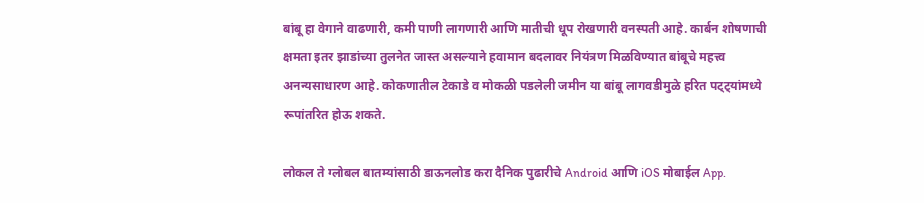बांबू हा वेगाने वाढणारी, कमी पाणी लागणारी आणि मातीची धूप रोखणारी वनस्पती आहे. कार्बन शोषणाची क्षमता इतर झाडांच्या तुलनेत जास्त असल्याने हवामान बदलावर नियंत्रण मिळविण्यात बांबूचे महत्त्व अनन्यसाधारण आहे. कोकणातील टेकाडे व मोकळी पडलेली जमीन या बांबू लागवडीमुळे हरित पट्ट्यांमध्ये रूपांतरित होऊ शकते.

लोकल ते ग्लोबल बातम्यांसाठी डाऊनलोड करा दैनिक पुढारीचे Android आणि iOS मोबाईल App.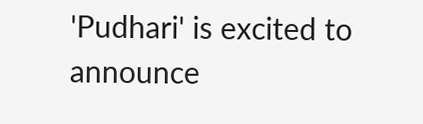'Pudhari' is excited to announce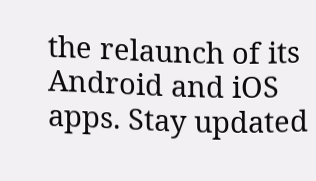the relaunch of its Android and iOS apps. Stay updated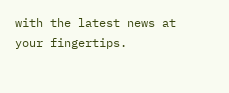with the latest news at your fingertips.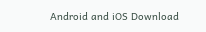Android and iOS Download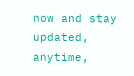now and stay updated, anytime,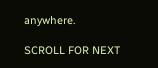anywhere.

SCROLL FOR NEXT